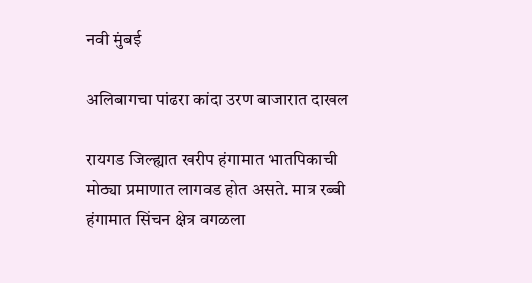नवी मुंबई

अलिबागचा पांढरा कांदा उरण बाजारात दाखल

रायगड जिल्ह्यात खरीप हंगामात भातपिकाची मोठ्या प्रमाणात लागवड होत असते. मात्र रब्बी हंगामात सिंचन क्षेत्र वगळला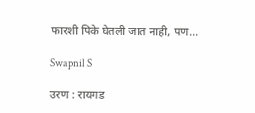फारशी पिके घेतली जात नाही, पण...

Swapnil S

उरण : रायगड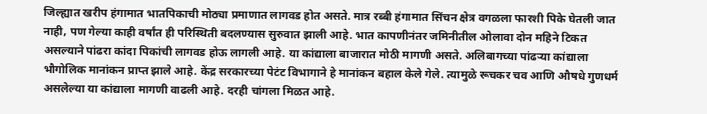जिल्ह्यात खरीप हंगामात भातपिकाची मोठ्या प्रमाणात लागवड होत असते. मात्र रब्बी हंगामात सिंचन क्षेत्र वगळला फारशी पिके घेतली जात नाही, पण गेल्या काही वर्षांत ही परिस्थिती बदलण्यास सुरुवात झाली आहे. भात कापणीनंतर जमिनीतील ओलावा दोन महिने टिकत असल्याने पांढरा कांदा पिकांची लागवड होऊ लागली आहे. या कांद्याला बाजारात मोठी मागणी असते. अलिबागच्या पांढऱ्या कांद्याला भौगोलिक मानांकन प्राप्त झाले आहे. केंद्र सरकारच्या पेटंट विभागाने हे मानांकन बहाल केले गेले. त्यामुळे रूचकर चव आणि औषधे गुणधर्म असलेल्या या कांद्याला मागणी वाढली आहे. दरही चांगला मिळत आहे.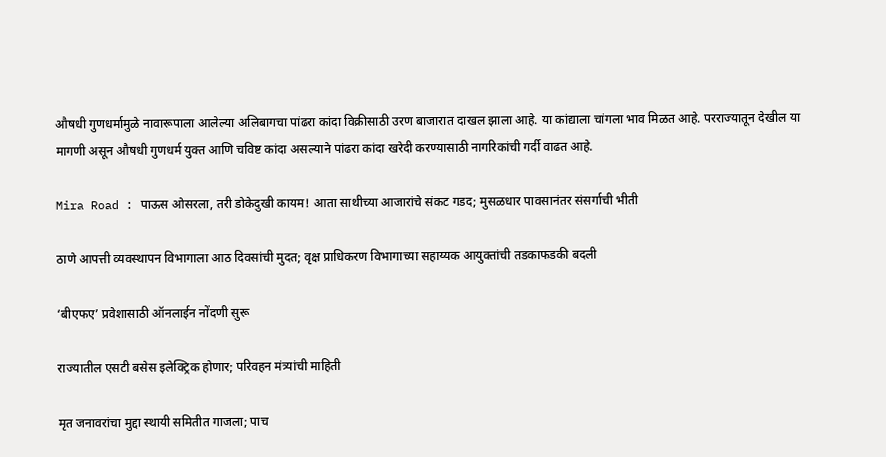औषधी गुणधर्मामुळे नावारूपाला आलेल्या अलिबागचा पांढरा कांदा विक्रीसाठी उरण बाजारात दाखल झाला आहे. या कांद्याला चांगला भाव मिळत आहे. परराज्यातून देखील या मागणी असून औषधी गुणधर्म युक्त आणि चविष्ट कांदा असल्याने पांढरा कांदा खरेदी करण्यासाठी नागरिकांची गर्दी वाढत आहे.

Mira Road : पाऊस ओसरला, तरी डोकेदुखी कायम! आता साथीच्या आजारांचे संकट गडद; मुसळधार पावसानंतर संसर्गाची भीती

ठाणे आपत्ती व्यवस्थापन विभागाला आठ दिवसांची मुदत; वृक्ष प्राधिकरण विभागाच्या सहाय्यक आयुक्तांची तडकाफडकी बदली

‘बीएफए’ प्रवेशासाठी ऑनलाईन नोंदणी सुरू

राज्यातील एसटी बसेस इलेक्ट्रिक होणार; परिवहन मंत्र्यांची माहिती

मृत जनावरांचा मुद्दा स्थायी समितीत गाजला; पाच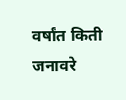वर्षांत किती जनावरे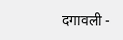दगावली -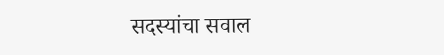सदस्यांचा सवाल